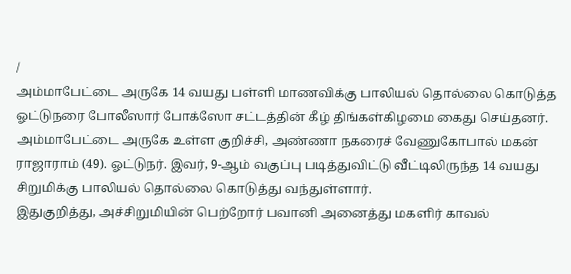/
அம்மாபேட்டை அருகே 14 வயது பள்ளி மாணவிக்கு பாலியல் தொல்லை கொடுத்த ஓட்டுநரை போலீஸார் போக்ஸோ சட்டத்தின் கீழ் திங்கள்கிழமை கைது செய்தனர்.
அம்மாபேட்டை அருகே உள்ள குறிச்சி, அண்ணா நகரைச் வேணுகோபால் மகன் ராஜாராம் (49). ஓட்டுநர். இவர், 9-ஆம் வகுப்பு படித்துவிட்டு வீட்டிலிருந்த 14 வயது சிறுமிக்கு பாலியல் தொல்லை கொடுத்து வந்துள்ளார்.
இதுகுறித்து, அச்சிறுமியின் பெற்றோர் பவானி அனைத்து மகளிர் காவல்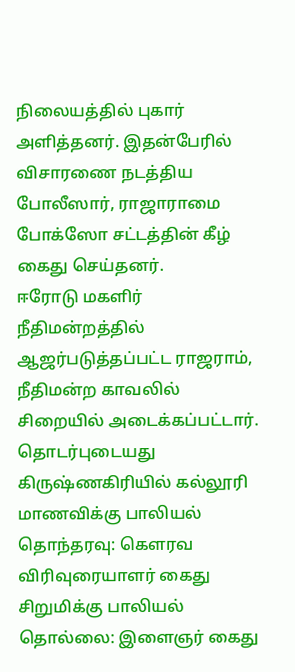நிலையத்தில் புகார் அளித்தனர். இதன்பேரில் விசாரணை நடத்திய போலீஸார், ராஜாராமை போக்ஸோ சட்டத்தின் கீழ் கைது செய்தனர்.
ஈரோடு மகளிர் நீதிமன்றத்தில் ஆஜர்படுத்தப்பட்ட ராஜராம், நீதிமன்ற காவலில் சிறையில் அடைக்கப்பட்டார்.
தொடர்புடையது
கிருஷ்ணகிரியில் கல்லூரி மாணவிக்கு பாலியல் தொந்தரவு: கெளரவ விரிவுரையாளர் கைது
சிறுமிக்கு பாலியல் தொல்லை: இளைஞர் கைது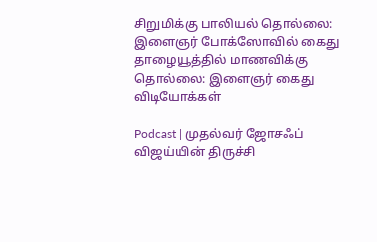சிறுமிக்கு பாலியல் தொல்லை: இளைஞர் போக்ஸோவில் கைது
தாழையூத்தில் மாணவிக்கு தொல்லை: இளைஞர் கைது
விடியோக்கள்

Podcast | முதல்வர் ஜோசஃப் விஜய்யின் திருச்சி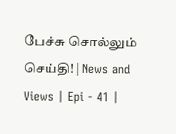பேச்சு சொல்லும் செய்தி! | News and Views | Epi - 41 |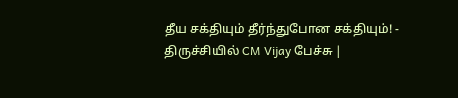தீய சக்தியும் தீர்ந்துபோன சக்தியும்! - திருச்சியில் CM Vijay பேச்சு |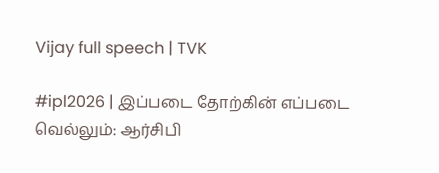Vijay full speech | TVK

#ipl2026 | இப்படை தோற்கின் எப்படை வெல்லும்: ஆர்சிபி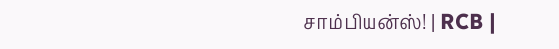சாம்பியன்ஸ்! | RCB |